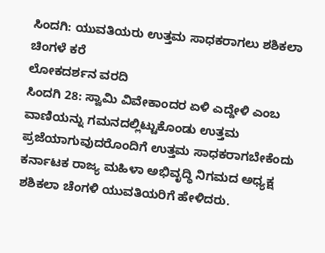ಸಿಂದಗಿ: ಯುವತಿಯರು ಉತ್ತಮ ಸಾಧಕರಾಗಲು ಶಶಿಕಲಾ ಚಿಂಗಳೆ ಕರೆ
ಲೋಕದರ್ಶನ ವರದಿ
ಸಿಂದಗಿ 28: ಸ್ವಾಮಿ ವಿವೇಕಾಂದರ ಏಳಿ ಎದ್ದೇಳಿ ಎಂಬ ವಾಣಿಯನ್ನು ಗಮನದಲ್ಲಿಟ್ಟುಕೊಂಡು ಉತ್ತಮ ಪ್ರಜೆಯಾಗುವುದರೊಂದಿಗೆ ಉತ್ತಮ ಸಾಧಕರಾಗಬೇಕೆಂದು ಕರ್ನಾಟಕ ರಾಜ್ಯ ಮಹಿಳಾ ಅಭಿವೃದ್ಧಿ ನಿಗಮದ ಅಧ್ಯಕ್ಷ ಶಶಿಕಲಾ ಚೆಂಗಳಿ ಯುವತಿಯರಿಗೆ ಹೇಳಿದರು.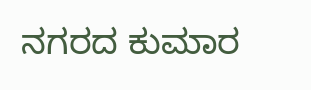ನಗರದ ಕುಮಾರ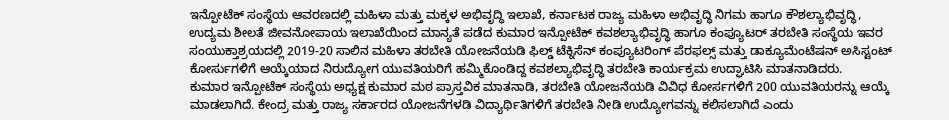ಇನ್ಪೋಟೆಕ್ ಸಂಸ್ಥೆಯ ಆವರಣದಲ್ಲಿ ಮಹಿಳಾ ಮತ್ತು ಮಕ್ಕಳ ಅಭಿವೃದ್ಧಿ ಇಲಾಖೆ, ಕರ್ನಾಟಕ ರಾಜ್ಯ ಮಹಿಳಾ ಅಭಿವೃದ್ಧಿ ನಿಗಮ ಹಾಗೂ ಕೌಶಲ್ಯಾಭಿವೃದ್ಧಿ, ಉದ್ಯಮ ಶೀಲತೆ ಜೀವನೋಪಾಯ ಇಲಾಖೆಯಿಂದ ಮಾನ್ಯತೆ ಪಡೆದ ಕುಮಾರ ಇನ್ಪೋಟೆಕ್ ಕವಶಲ್ಯಾಭಿವೃದ್ಧಿ ಹಾಗೂ ಕಂಪ್ಯೂಟರ್ ತರಬೇತಿ ಸಂಸ್ಥೆಯ ಇವರ ಸಂಯುಕ್ತಾಶ್ರಯದಲ್ಲಿ 2019-20 ಸಾಲಿನ ಮಹಿಳಾ ತರಬೇತಿ ಯೋಜನೆಯಡಿ ಫಿಲ್ಡ್ ಟೆಕ್ನಿಸೆನ್ ಕಂಪ್ಯೂಟರಿಂಗ್ ಪೆರಫಲ್ಸ್ ಮತ್ತು ಡಾಕ್ಯೂಮೆಂಟೆಷನ್ ಅಸಿಸ್ಟಂಟ್ ಕೋರ್ಸುಗಳಿಗೆ ಆಯ್ಕೆಯಾದ ನಿರುದ್ಯೋಗ ಯುವತಿಯರಿಗೆ ಹಮ್ಮಿಕೊಂಡಿದ್ದ ಕವಶಲ್ಯಾಭಿವೃದ್ಧಿ ತರಬೇತಿ ಕಾರ್ಯಕ್ರಮ ಉದ್ಘಾಟಿಸಿ ಮಾತನಾಡಿದರು.
ಕುಮಾರ ಇನ್ಪೋಟೆಕ್ ಸಂಸ್ಥೆಯ ಅಧ್ಯಕ್ಷ ಕುಮಾರ ಮಠ ಪ್ರಾಸ್ತವಿಕ ಮಾತನಾಡಿ, ತರಬೇತಿ ಯೋಜನೆಯಡಿ ವಿವಿಧ ಕೋರ್ಸಗಳಿಗೆ 200 ಯುವತಿಯರನ್ನು ಆಯ್ಕೆ ಮಾಡಲಾಗಿದೆ. ಕೇಂದ್ರ ಮತ್ತು ರಾಜ್ಯ ಸರ್ಕಾರದ ಯೋಜನೆಗಳಡಿ ವಿದ್ಯಾರ್ಥಿತಿಗಳಿಗೆ ತರಬೇತಿ ನೀಡಿ ಉದ್ಯೋಗವನ್ನು ಕಲಿಸಲಾಗಿದೆ ಎಂದು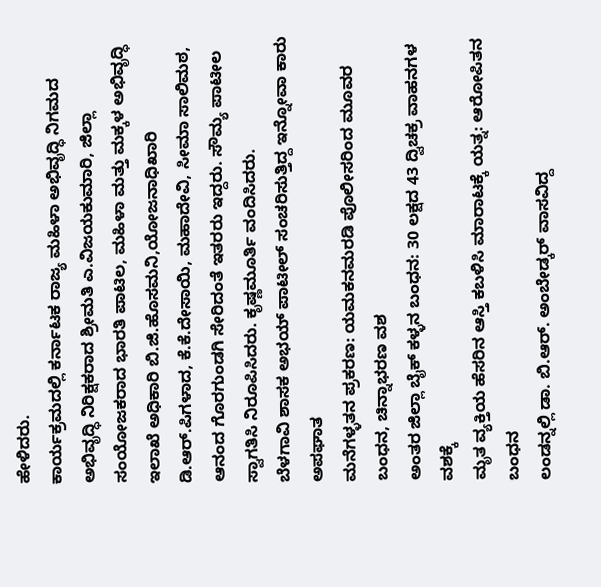ಹೇಳಿದರು.
ಕಾರ್ಯಕ್ರಮದಲ್ಲಿ ಕರ್ನಾಟಕ ರಾಜ್ಯ ಮಹಿಳಾ ಅಭಿವೃದ್ಧಿ ನಿಗಮದ ಅಭಿವೃದ್ಧಿ ನಿರಿಕ್ಷಕರಾದ ಶ್ರೀಮತಿ ಎ.ವಿಜಯಕುಮಾರಿ, ಜಿಲ್ಲಾ ಸಂಯೋಜಕರಾದ ಭಾರತಿ ಪಾಟಿಲ, ಮಹಿಳಾ ಮತ್ತು ಮಕ್ಕಳ ಅಭಿವೃದ್ಧಿ ಇಲಾಖೆ ಅಧಿಕಾರಿ ಬಿ.ಜಿ.ಹೊಸಮನಿ,ಯೋಜನಾಧಿಖಾರಿ ಡಿ.ಆರ್.ಪಿಗಳಾದ, ಕೆ.ಕೆ.ದೇಸಾಯಿ, ಮಹಾದೇವಿ, ಸೀಮಾ ಸಾಲಿಮಠ, ಆನಂದ ಗೊರಗುಂಡಗಿ ಸೇರಿದಂತೆ ಇತರರು ಇದ್ದರು. ಸೌಮ್ಯ ಪಾಟೀಲ ಸ್ವಾಗತಿಸಿ ನಿರೂಪಿಸಿದರು. ಕೃಷ್ಣಮೂರ್ತಿ ವಂದಿಸಿದರು.
ಬೆಳಗಾವಿ ಶಾಸಕ ಅಭಯ್ ಪಾಟೀಲ್ ಸಂಚರಿಸುತ್ತಿದ್ದ ಇನ್ನೋವಾ ಕಾರು ಅಪಘಾತ
ಮನೆಗಳ್ಳತನ ಪ್ರಕರಣ: ಯಮಕನಮರಡಿ ಪೊಲೀಸರಿಂದ ಮೂವರ ಬಂಧನ, ಚಿನ್ನಾಭರಣ ವಶ
ಅಂತರ ಜಿಲ್ಲಾ ಬೈಕ್ ಕಳ್ಳನ ಬಂಧನ: 30 ಲಕ್ಷದ 43 ದ್ವಿಚಕ್ರ ವಾಹನಗಳ ವಶಕ್ಕೆ
ಮೃತ ವ್ಯಕ್ತಿಯ ಹೆಸರಿನ ಆಸ್ತಿ ಕಬಳಿಸಿ ಮಾರಾಟಕ್ಕೆ ಯತ್ನ: ಆರೋಪಿತನ ಬಂಧನ
ಲಂಡನ್ನಲ್ಲಿ ಡಾ. ಬಿ.ಆರ್. ಅಂಬೇಡ್ಕರ್ ವಾಸವಿದ್ದ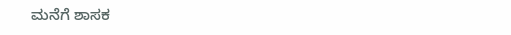ಮನೆಗೆ ಶಾಸಕ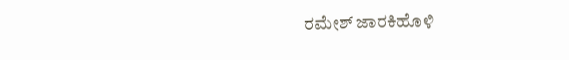ರಮೇಶ್ ಜಾರಕಿಹೊಳಿ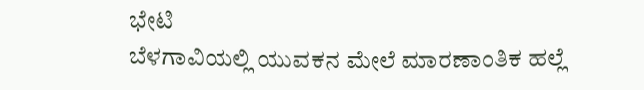ಭೇಟಿ
ಬೆಳಗಾವಿಯಲ್ಲಿ ಯುವಕನ ಮೇಲೆ ಮಾರಣಾಂತಿಕ ಹಲ್ಲೆ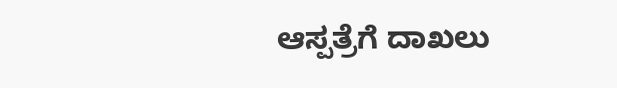ಆಸ್ಪತ್ರೆಗೆ ದಾಖಲು